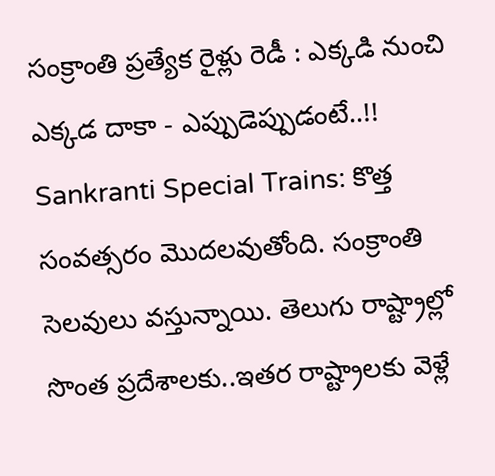సంక్రాంతి ప్రత్యేక రైళ్లు రెడీ : ఎక్కడి నుంచి ఎక్కడ దాకా - ఎప్పుడెప్పుడంటే..!!
Sankranti Special Trains: కొత్త సంవత్సరం మొదలవుతోంది. సంక్రాంతి సెలవులు వస్తున్నాయి. తెలుగు రాష్ట్రాల్లో సొంత ప్రదేశాలకు..ఇతర రాష్ట్రాలకు వెళ్లే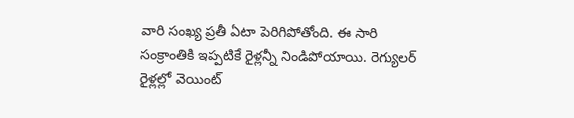వారి సంఖ్య ప్రతీ ఏటా పెరిగిపోతోంది. ఈ సారి సంక్రాంతికి ఇప్పటికే రైళ్లన్నీ నిండిపోయాయి. రెగ్యులర్ రైళ్లల్లో వెయింట్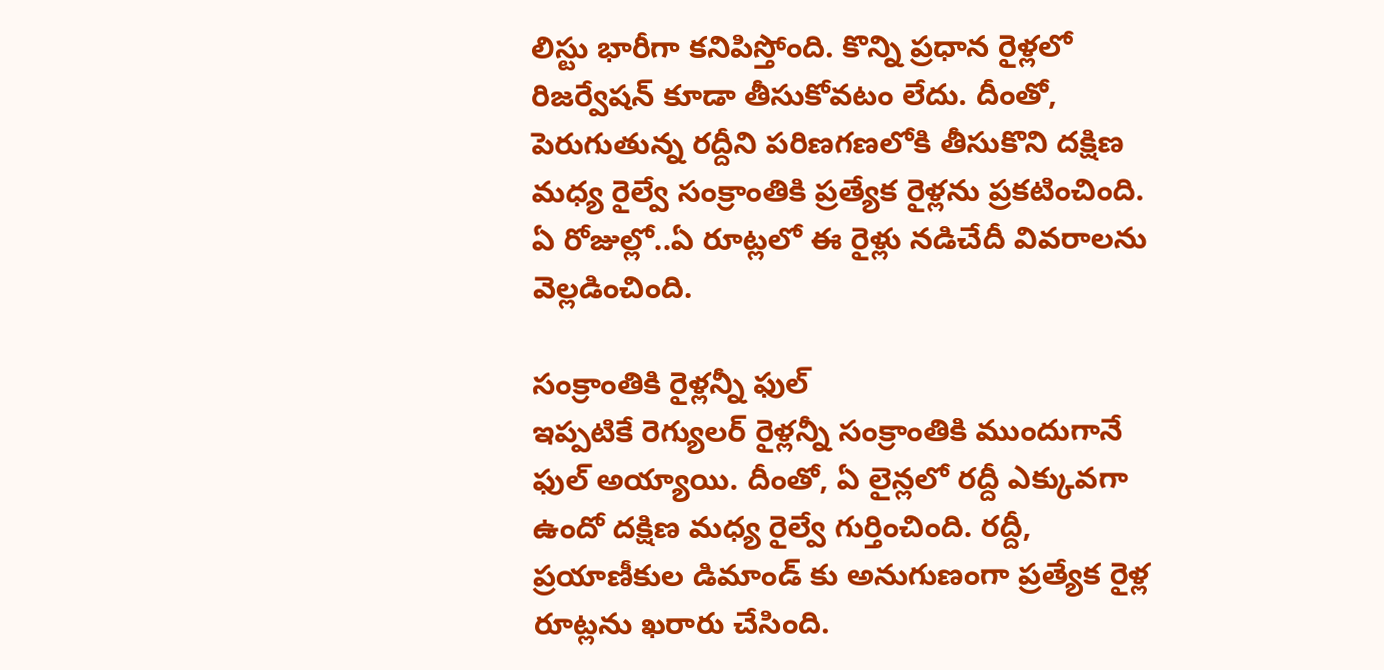లిస్టు భారీగా కనిపిస్తోంది. కొన్ని ప్రధాన రైళ్లలో రిజర్వేషన్ కూడా తీసుకోవటం లేదు. దీంతో, పెరుగుతున్న రద్దీని పరిణగణలోకి తీసుకొని దక్షిణ మధ్య రైల్వే సంక్రాంతికి ప్రత్యేక రైళ్లను ప్రకటించింది. ఏ రోజుల్లో..ఏ రూట్లలో ఈ రైళ్లు నడిచేదీ వివరాలను వెల్లడించింది.

సంక్రాంతికి రైళ్లన్నీ ఫుల్
ఇప్పటికే రెగ్యులర్ రైళ్లన్నీ సంక్రాంతికి ముందుగానే ఫుల్ అయ్యాయి. దీంతో, ఏ లైన్లలో రద్దీ ఎక్కువగా ఉందో దక్షిణ మధ్య రైల్వే గుర్తించింది. రద్దీ, ప్రయాణీకుల డిమాండ్ కు అనుగుణంగా ప్రత్యేక రైళ్ల రూట్లను ఖరారు చేసింది.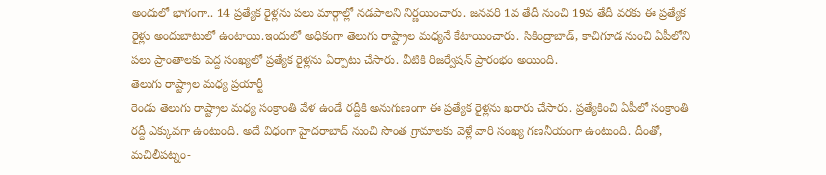అందులో భాగంగా.. 14 ప్రత్యేక రైళ్లను పలు మార్గాల్లో నడపాలని నిర్ణయించారు. జనవరి 1వ తేదీ నుంచి 19వ తేదీ వరకు ఈ ప్రత్యేక రైళ్లు అందుబాటులో ఉంటాయి.ఇందులో అధికంగా తెలుగు రాష్ట్రాల మధ్యనే కేటాయించారు. సికింద్రాబాడ్, కాచిగూడ నుంచి ఏపీలోని పలు ప్రాంతాలకు పెద్ద సంఖ్యలో ప్రత్యేక రైళ్లను ఏర్పాటు చేసారు. వీటికి రిజర్వేషన్ ప్రారంభం అయింది.
తెలుగు రాష్ట్రాల మధ్య ప్రయార్టీ
రెండు తెలుగు రాష్ట్రాల మధ్య సంక్రాంతి వేళ ఉండే రద్దీకి అనుగుణంగా ఈ ప్రత్యేక రైళ్లను ఖరారు చేసారు. ప్రత్యేకించి ఏపీలో సంక్రాంతి రద్దీ ఎక్కువగా ఉంటుంది. అదే విధంగా హైదరాబాద్ నుంచి సొంత గ్రామాలకు వెళ్లే వారి సంఖ్య గణనీయంగా ఉంటుంది. దీంతో, మచిలీపట్నం-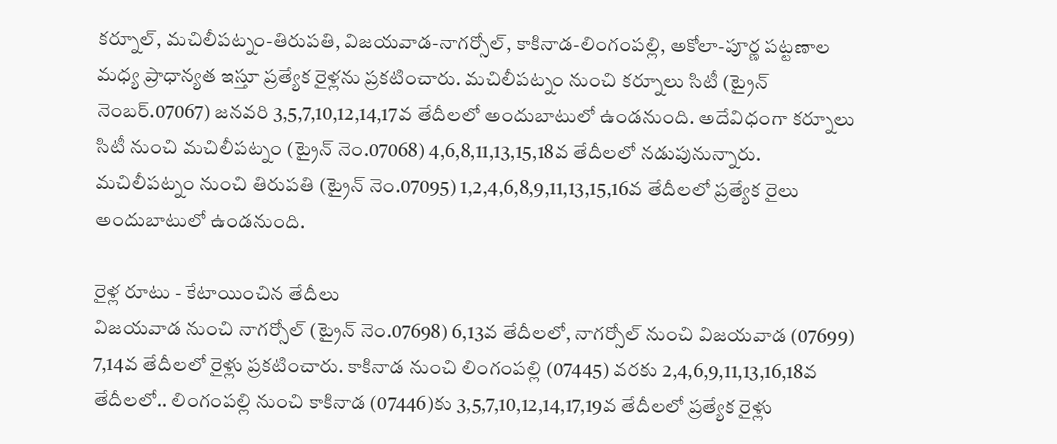కర్నూల్, మచిలీపట్నం-తిరుపతి, విజయవాడ-నాగర్సోల్, కాకినాడ-లింగంపల్లి, అకోలా-పూర్ణ పట్టణాల మధ్య ప్రాధాన్యత ఇస్తూ ప్రత్యేక రైళ్లను ప్రకటించారు. మచిలీపట్నం నుంచి కర్నూలు సిటీ (ట్రైన్ నెంబర్.07067) జనవరి 3,5,7,10,12,14,17వ తేదీలలో అందుబాటులో ఉండనుంది. అదేవిధంగా కర్నూలు సిటీ నుంచి మచిలీపట్నం (ట్రైన్ నెం.07068) 4,6,8,11,13,15,18వ తేదీలలో నడుపునున్నారు. మచిలీపట్నం నుంచి తిరుపతి (ట్రైన్ నెం.07095) 1,2,4,6,8,9,11,13,15,16వ తేదీలలో ప్రత్యేక రైలు అందుబాటులో ఉండనుంది.

రైళ్ల రూటు - కేటాయించిన తేదీలు
విజయవాడ నుంచి నాగర్సోల్ (ట్రైన్ నెం.07698) 6,13వ తేదీలలో, నాగర్సోల్ నుంచి విజయవాడ (07699) 7,14వ తేదీలలో రైళ్లు ప్రకటించారు. కాకినాడ నుంచి లింగంపల్లి (07445) వరకు 2,4,6,9,11,13,16,18వ తేదీలలో.. లింగంపల్లి నుంచి కాకినాడ (07446)కు 3,5,7,10,12,14,17,19వ తేదీలలో ప్రత్యేక రైళ్లు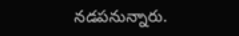నడపనున్నారు.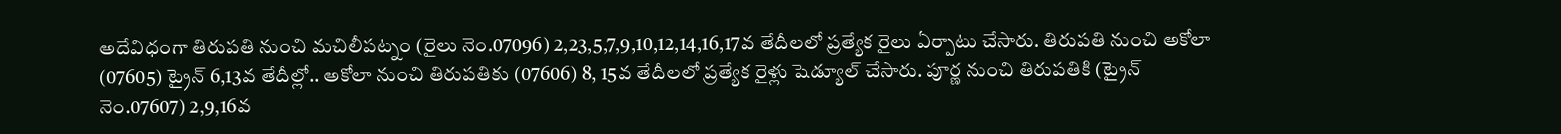అదేవిధంగా తిరుపతి నుంచి మచిలీపట్నం (రైలు నెం.07096) 2,23,5,7,9,10,12,14,16,17వ తేదీలలో ప్రత్యేక రైలు ఏర్పాటు చేసారు. తిరుపతి నుంచి అకోలా (07605) ట్రైన్ 6,13వ తేదీల్లో.. అకోలా నుంచి తిరుపతికు (07606) 8, 15వ తేదీలలో ప్రత్యేక రైళ్లు షెడ్యూల్ చేసారు. పూర్ణ నుంచి తిరుపతికి (ట్రైన్ నెం.07607) 2,9,16వ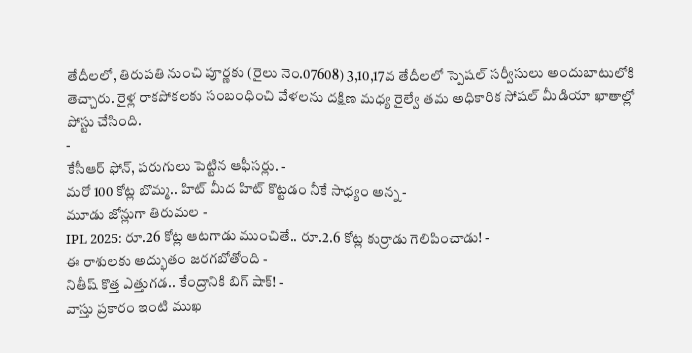తేదీలలో, తిరుపతి నుంచి పూర్ణకు (రైలు నెం.07608) 3,10,17వ తేదీలలో స్పెషల్ సర్వీసులు అందుబాటులోకి తెచ్చారు. రైళ్ల రాకపోకలకు సంబంధించి వేళలను దక్షిణ మధ్య రైల్వే తమ అధికారిక సోషల్ మీడియా ఖాతాల్లో పోస్టు చేసింది.
-
కేసీఆర్ ఫోన్, పరుగులు పెట్టిన ఆఫీసర్లు. -
మరో 100 కోట్ల బొమ్మ.. హిట్ మీద హిట్ కొట్టడం నీకే సాధ్యం అన్న -
మూడు జోన్లుగా తిరుమల -
IPL 2025: రూ.26 కోట్ల ఆటగాడు ముంచితే.. రూ.2.6 కోట్ల కుర్రాడు గెలిపించాడు! -
ఈ రాశులకు అద్భుతం జరగబోతోంది -
నితీష్ కొత్త ఎత్తుగడ.. కేంద్రానికి బిగ్ షాక్! -
వాస్తు ప్రకారం ఇంటి ముఖ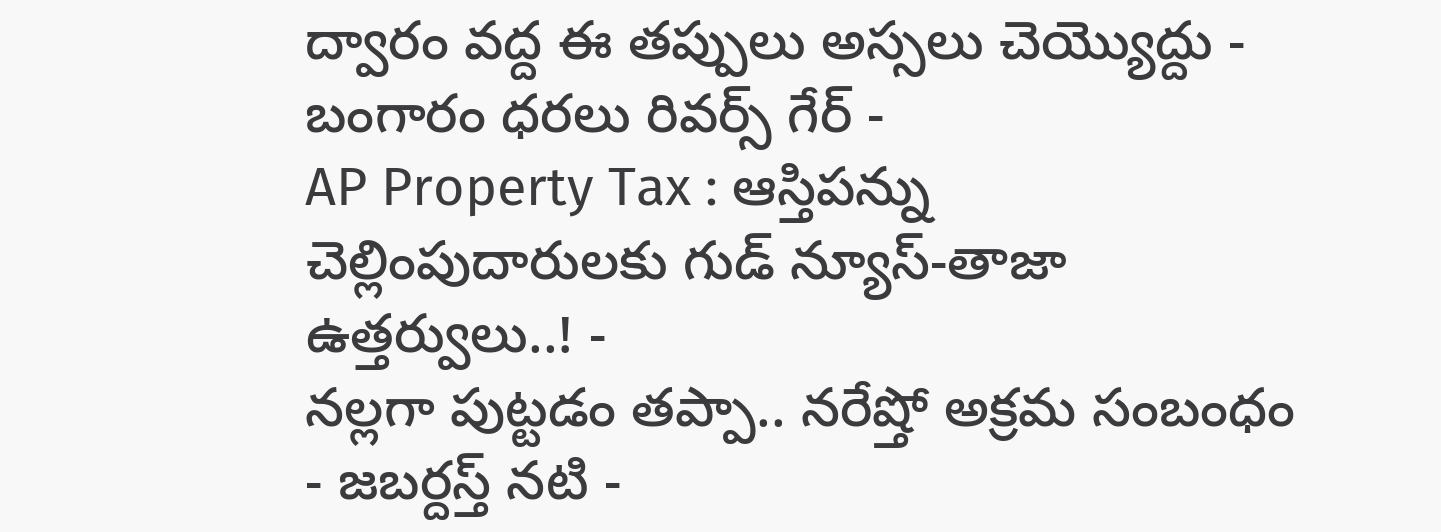ద్వారం వద్ద ఈ తప్పులు అస్సలు చెయ్యొద్దు -
బంగారం ధరలు రివర్స్ గేర్ -
AP Property Tax : ఆస్తిపన్ను చెల్లింపుదారులకు గుడ్ న్యూస్-తాజా ఉత్తర్వులు..! -
నల్లగా పుట్టడం తప్పా.. నరేష్తో అక్రమ సంబంధం - జబర్దస్త్ నటి -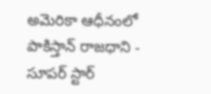అమెరికా ఆధీనంలో పాకిస్తాన్ రాజధాని -
సూపర్ స్టార్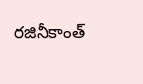రజినీకాంత్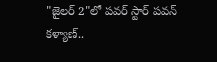"జైలర్ 2"లో పవర్ స్టార్ పవన్ కళ్యాణ్..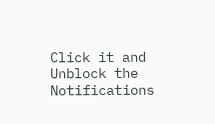Click it and Unblock the Notifications